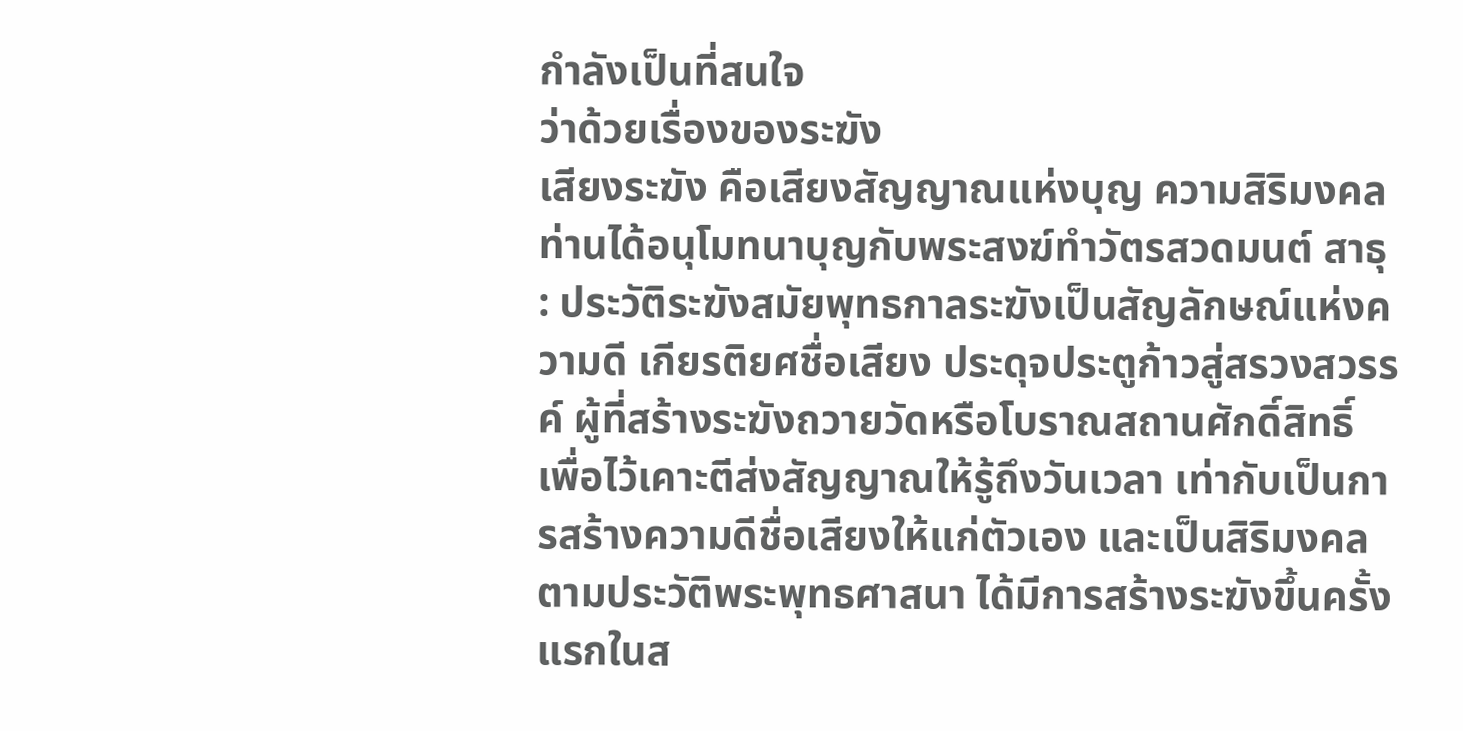กำลังเป็นที่สนใจ
ว่าด้วยเรื่องของระฆัง
เสียงระฆัง คือเสียงสัญญาณแห่งบุญ ความสิริมงคล
ท่านได้อนุโมทนาบุญกับพระสงฆ์ทำวัตรสวดมนต์ สาธุ
: ประวัติระฆังสมัยพุทธกาลระฆังเป็นสัญลักษณ์แห่งความดี เกียรติยศชื่อเสียง ประดุจประตูก้าวสู่สรวงสวรรค์ ผู้ที่สร้างระฆังถวายวัดหรือโบราณสถานศักดิ์สิทธิ์ เพื่อไว้เคาะตีส่งสัญญาณให้รู้ถึงวันเวลา เท่ากับเป็นการสร้างความดีชื่อเสียงให้แก่ตัวเอง และเป็นสิริมงคล ตามประวัติพระพุทธศาสนา ได้มีการสร้างระฆังขึ้นครั้งแรกในส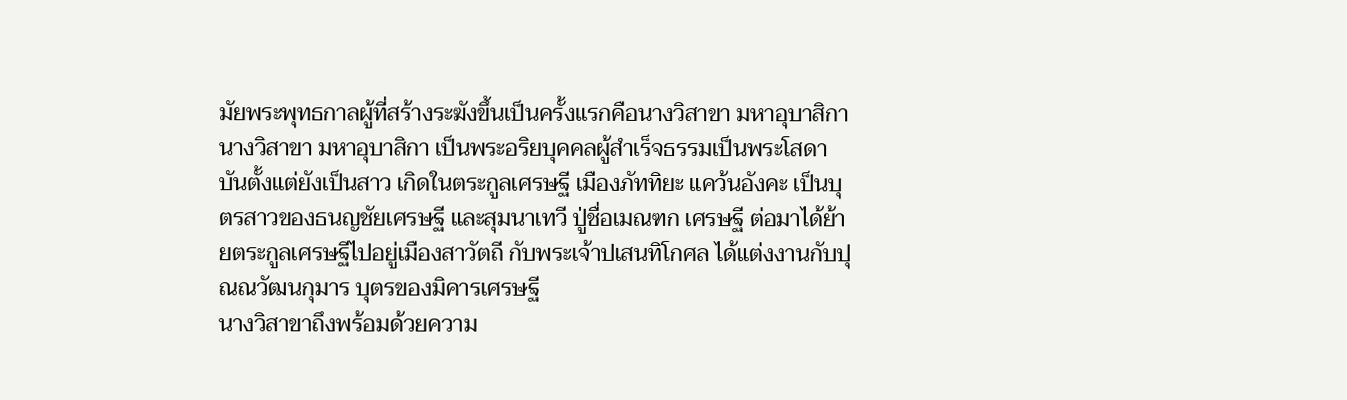มัยพระพุทธกาลผู้ที่สร้างระฆังขึ้นเป็นครั้งแรกคือนางวิสาขา มหาอุบาสิกา
นางวิสาขา มหาอุบาสิกา เป็นพระอริยบุคคลผู้สำเร็จธรรมเป็นพระโสดาบันตั้งแต่ยังเป็นสาว เกิดในตระกูลเศรษฐี เมืองภัททิยะ แคว้นอังคะ เป็นบุตรสาวของธนญชัยเศรษฐี และสุมนาเทวี ปู่ชื่อเมณฑก เศรษฐี ต่อมาได้ย้ายตระกูลเศรษฐีไปอยู่เมืองสาวัตถี กับพระเจ้าปเสนทิโกศล ได้แต่งงานกับปุณณวัฒนกุมาร บุตรของมิคารเศรษฐี
นางวิสาขาถึงพร้อมด้วยความ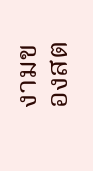งามของสต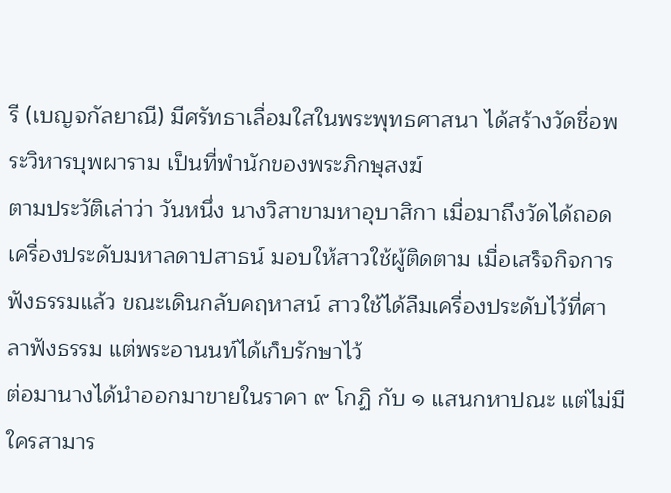รี (เบญจกัลยาณี) มีศรัทธาเลื่อมใสในพระพุทธศาสนา ได้สร้างวัดชื่อพระวิหารบุพผาราม เป็นที่พำนักของพระภิกษุสงฆ์
ตามประวัติเล่าว่า วันหนึ่ง นางวิสาขามหาอุบาสิกา เมื่อมาถึงวัดได้ถอดเครื่องประดับมหาลดาปสาธน์ มอบให้สาวใช้ผู้ติดตาม เมื่อเสร็จกิจการฟังธรรมแล้ว ขณะเดินกลับคฤหาสน์ สาวใช้ได้ลืมเครื่องประดับไว้ที่ศาลาฟังธรรม แต่พระอานนท์ได้เก็บรักษาไว้
ต่อมานางได้นำออกมาขายในราคา ๙ โกฏิ กับ ๑ แสนกหาปณะ แต่ไม่มีใครสามาร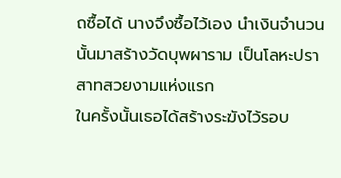ถซื้อได้ นางจึงซื้อไว้เอง นำเงินจำนวนนั้นมาสร้างวัดบุพผาราม เป็นโลหะปราสาทสวยงามแห่งแรก
ในครั้งนั้นเธอได้สร้างระฆังไว้รอบ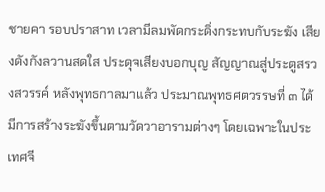ชายคา รอบปราสาท เวลามีลมพัดกระดิ่งกระทบกับระฆัง เสียงดังกังลวานสดใส ประดุจเสียงบอกบุญ สัญญาณสู่ประตูสรวงสวรรค์ หลังพุทธกาลมาแล้ว ประมาณพุทธศตวรรษที่ ๓ ได้มีการสร้างระฆังขึ้นตามวัดวาอารามต่างๆ โดยเฉพาะในประเทศจี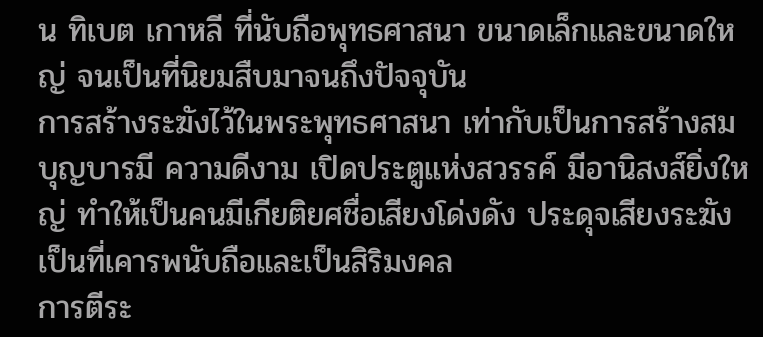น ทิเบต เกาหลี ที่นับถือพุทธศาสนา ขนาดเล็กและขนาดใหญ่ จนเป็นที่นิยมสืบมาจนถึงปัจจุบัน
การสร้างระฆังไว้ในพระพุทธศาสนา เท่ากับเป็นการสร้างสมบุญบารมี ความดีงาม เปิดประตูแห่งสวรรค์ มีอานิสงส์ยิ่งใหญ่ ทำให้เป็นคนมีเกียติยศชื่อเสียงโด่งดัง ประดุจเสียงระฆัง เป็นที่เคารพนับถือและเป็นสิริมงคล
การตีระ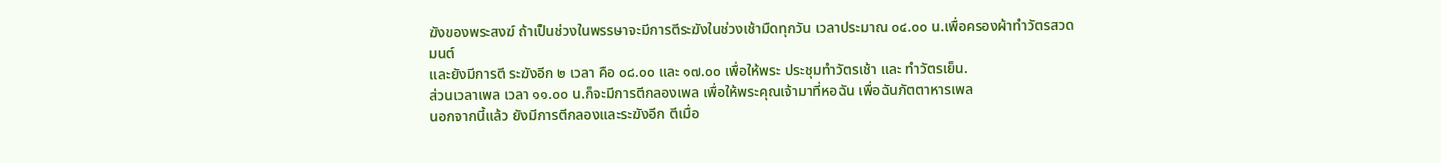ฆังของพระสงฆ์ ถ้าเป็นช่วงในพรรษาจะมีการตีระฆังในช่วงเช้ามืดทุกวัน เวลาประมาณ ๐๔.๐๐ น.เพื่อครองผ้าทำวัตรสวดมนต์
และยังมีการตี ระฆังอีก ๒ เวลา คือ ๐๘.๐๐ และ ๑๗.๐๐ เพื่อให้พระ ประชุมทำวัตรเช้า และ ทำวัตรเย็น.
ส่วนเวลาเพล เวลา ๑๑.๐๐ น.ก็จะมีการตีกลองเพล เพื่อให้พระคุณเจ้ามาที่หอฉัน เพื่อฉันภัตตาหารเพล
นอกจากนี้แล้ว ยังมีการตีกลองและระฆังอีก ตีเมื่อ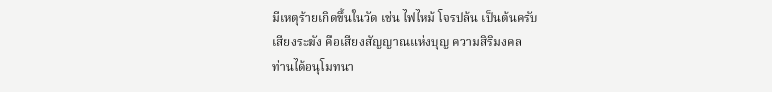มีเหตุร้ายเกิดขึ้นในวัด เช่น ไฟไหม้ โจรปล้น เป็นต้นครับ
เสียงระฆัง คือเสียงสัญญาณแห่งบุญ ความสิริมงคล
ท่านได้อนุโมทนา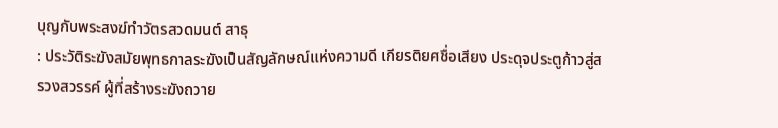บุญกับพระสงฆ์ทำวัตรสวดมนต์ สาธุ
: ประวัติระฆังสมัยพุทธกาลระฆังเป็นสัญลักษณ์แห่งความดี เกียรติยศชื่อเสียง ประดุจประตูก้าวสู่สรวงสวรรค์ ผู้ที่สร้างระฆังถวาย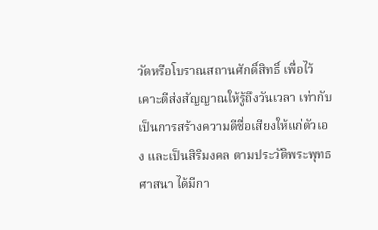วัดหรือโบราณสถานศักดิ์สิทธิ์ เพื่อไว้เคาะตีส่งสัญญาณให้รู้ถึงวันเวลา เท่ากับเป็นการสร้างความดีชื่อเสียงให้แก่ตัวเอง และเป็นสิริมงคล ตามประวัติพระพุทธศาสนา ได้มีกา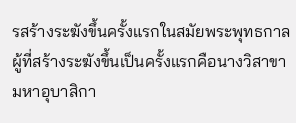รสร้างระฆังขึ้นครั้งแรกในสมัยพระพุทธกาลผู้ที่สร้างระฆังขึ้นเป็นครั้งแรกคือนางวิสาขา มหาอุบาสิกา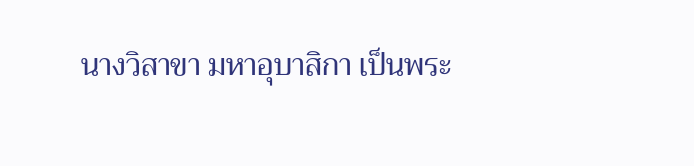นางวิสาขา มหาอุบาสิกา เป็นพระ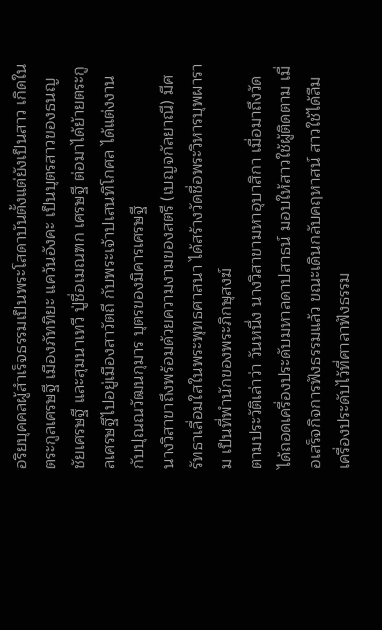อริยบุคคลผู้สำเร็จธรรมเป็นพระโสดาบันตั้งแต่ยังเป็นสาว เกิดในตระกูลเศรษฐี เมืองภัททิยะ แคว้นอังคะ เป็นบุตรสาวของธนญชัยเศรษฐี และสุมนาเทวี ปู่ชื่อเมณฑก เศรษฐี ต่อมาได้ย้ายตระกูลเศรษฐีไปอยู่เมืองสาวัตถี กับพระเจ้าปเสนทิโกศล ได้แต่งงานกับปุณณวัฒนกุมาร บุตรของมิคารเศรษฐี
นางวิสาขาถึงพร้อมด้วยความงามของสตรี (เบญจกัลยาณี) มีศรัทธาเลื่อมใสในพระพุทธศาสนา ได้สร้างวัดชื่อพระวิหารบุพผาราม เป็นที่พำนักของพระภิกษุสงฆ์
ตามประวัติเล่าว่า วันหนึ่ง นางวิสาขามหาอุบาสิกา เมื่อมาถึงวัดได้ถอดเครื่องประดับมหาลดาปสาธน์ มอบให้สาวใช้ผู้ติดตาม เมื่อเสร็จกิจการฟังธรรมแล้ว ขณะเดินกลับคฤหาสน์ สาวใช้ได้ลืมเครื่องประดับไว้ที่ศาลาฟังธรรม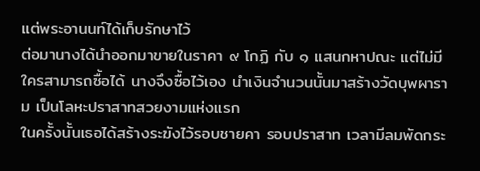แต่พระอานนท์ได้เก็บรักษาไว้
ต่อมานางได้นำออกมาขายในราคา ๙ โกฏิ กับ ๑ แสนกหาปณะ แต่ไม่มีใครสามารถซื้อได้ นางจึงซื้อไว้เอง นำเงินจำนวนนั้นมาสร้างวัดบุพผาราม เป็นโลหะปราสาทสวยงามแห่งแรก
ในครั้งนั้นเธอได้สร้างระฆังไว้รอบชายคา รอบปราสาท เวลามีลมพัดกระ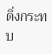ดิ่งกระทบ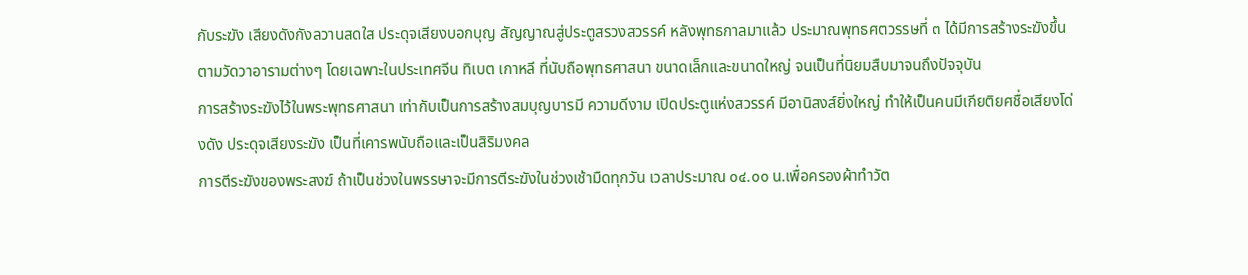กับระฆัง เสียงดังกังลวานสดใส ประดุจเสียงบอกบุญ สัญญาณสู่ประตูสรวงสวรรค์ หลังพุทธกาลมาแล้ว ประมาณพุทธศตวรรษที่ ๓ ได้มีการสร้างระฆังขึ้นตามวัดวาอารามต่างๆ โดยเฉพาะในประเทศจีน ทิเบต เกาหลี ที่นับถือพุทธศาสนา ขนาดเล็กและขนาดใหญ่ จนเป็นที่นิยมสืบมาจนถึงปัจจุบัน
การสร้างระฆังไว้ในพระพุทธศาสนา เท่ากับเป็นการสร้างสมบุญบารมี ความดีงาม เปิดประตูแห่งสวรรค์ มีอานิสงส์ยิ่งใหญ่ ทำให้เป็นคนมีเกียติยศชื่อเสียงโด่งดัง ประดุจเสียงระฆัง เป็นที่เคารพนับถือและเป็นสิริมงคล
การตีระฆังของพระสงฆ์ ถ้าเป็นช่วงในพรรษาจะมีการตีระฆังในช่วงเช้ามืดทุกวัน เวลาประมาณ ๐๔.๐๐ น.เพื่อครองผ้าทำวัต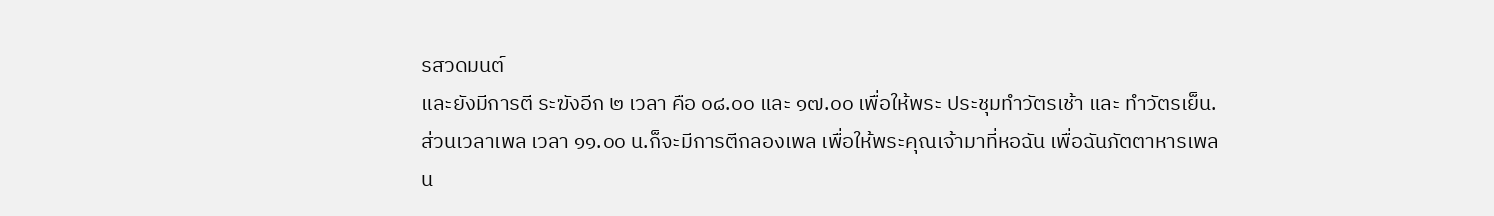รสวดมนต์
และยังมีการตี ระฆังอีก ๒ เวลา คือ ๐๘.๐๐ และ ๑๗.๐๐ เพื่อให้พระ ประชุมทำวัตรเช้า และ ทำวัตรเย็น.
ส่วนเวลาเพล เวลา ๑๑.๐๐ น.ก็จะมีการตีกลองเพล เพื่อให้พระคุณเจ้ามาที่หอฉัน เพื่อฉันภัตตาหารเพล
น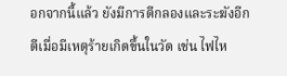อกจากนี้แล้ว ยังมีการตีกลองและระฆังอีก ตีเมื่อมีเหตุร้ายเกิดขึ้นในวัด เช่น ไฟไห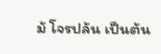ม้ โจรปล้น เป็นต้น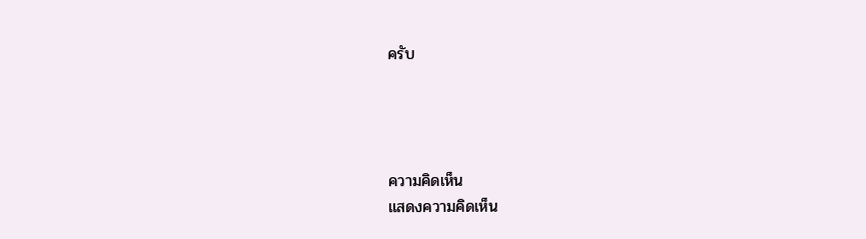ครับ




ความคิดเห็น
แสดงความคิดเห็น